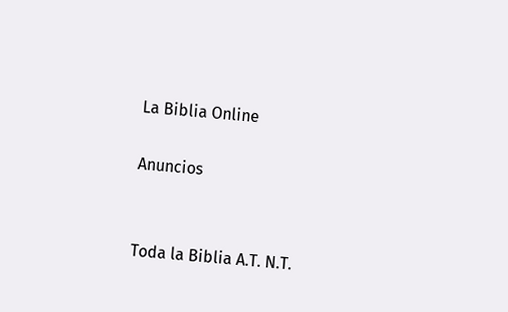La Biblia Online

Anuncios


Toda la Biblia A.T. N.T.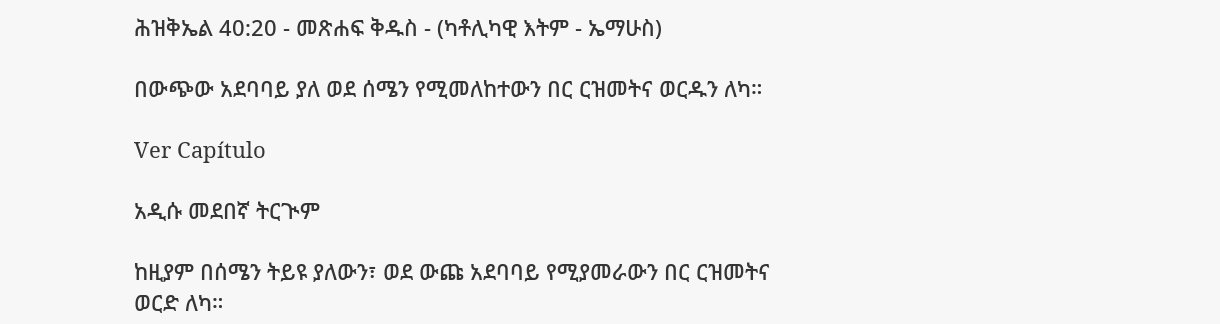ሕዝቅኤል 40:20 - መጽሐፍ ቅዱስ - (ካቶሊካዊ እትም - ኤማሁስ)

በውጭው አደባባይ ያለ ወደ ሰሜን የሚመለከተውን በር ርዝመትና ወርዱን ለካ።

Ver Capítulo

አዲሱ መደበኛ ትርጒም

ከዚያም በሰሜን ትይዩ ያለውን፣ ወደ ውጩ አደባባይ የሚያመራውን በር ርዝመትና ወርድ ለካ።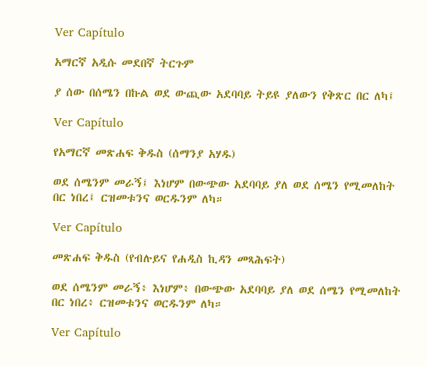Ver Capítulo

አማርኛ አዲሱ መደበኛ ትርጉም

ያ ሰው በሰሜን በኩል ወደ ውጪው አደባባይ ትይዩ ያለውን የቅጽር በር ለካ፤

Ver Capítulo

የአማርኛ መጽሐፍ ቅዱስ (ሰማንያ አሃዱ)

ወደ ሰሜንም መራኝ፤ እነሆም በውጭው አደባባይ ያለ ወደ ሰሜን የሚመለከት በር ነበረ፤ ርዝመቱንና ወርዱንም ለካ።

Ver Capítulo

መጽሐፍ ቅዱስ (የብሉይና የሐዲስ ኪዳን መጻሕፍት)

ወደ ሰሜንም መራኝ፥ እነሆም፥ በውጭው አደባባይ ያለ ወደ ሰሜን የሚመለከት በር ነበረ፥ ርዝመቱንና ወርዱንም ለካ።

Ver Capítulo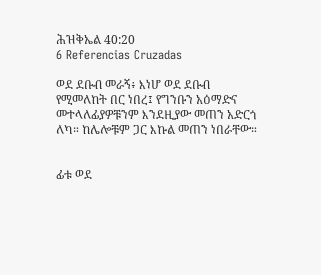ሕዝቅኤል 40:20
6 Referencias Cruzadas

ወደ ደቡብ መራኝ፥ እነሆ ወደ ደቡብ የሚመለከት በር ነበረ፤ የግንቡን አዕማድና መተላለፊያዎቹንም እንደዚያው መጠን አድርጎ ለካ። ከሌሎቹም ጋር እኩል መጠን ነበራቸው።


ፊቱ ወደ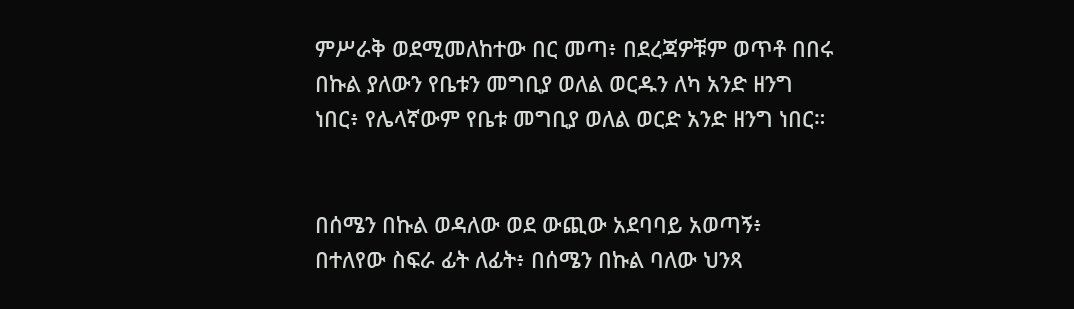ምሥራቅ ወደሚመለከተው በር መጣ፥ በደረጃዎቹም ወጥቶ በበሩ በኩል ያለውን የቤቱን መግቢያ ወለል ወርዱን ለካ አንድ ዘንግ ነበር፥ የሌላኛውም የቤቱ መግቢያ ወለል ወርድ አንድ ዘንግ ነበር።


በሰሜን በኩል ወዳለው ወደ ውጪው አደባባይ አወጣኝ፥ በተለየው ስፍራ ፊት ለፊት፥ በሰሜን በኩል ባለው ህንጻ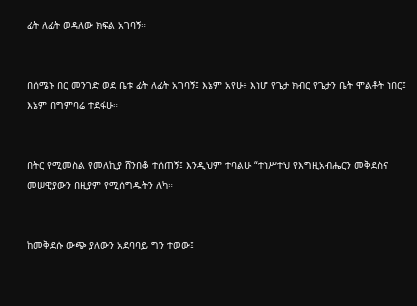ፊት ለፊት ወዳለው ክፍል አገባኝ።


በሰሜኑ በር መንገድ ወደ ቤቱ ፊት ለፊት አገባኝ፤ እኔም አየሁ፥ እነሆ የጌታ ክብር የጌታን ቤት ሞልቶት ነበር፤ እኔም በግምባሬ ተደፋሁ።


በትር የሚመስል የመለኪያ ሸንበቆ ተሰጠኝ፤ እንዲህም ተባልሁ “ተነሥተህ የእግዚአብሔርን መቅደስና መሠዊያውን በዚያም የሚሰግዱትን ለካ።


ከመቅደሱ ውጭ ያለውን አደባባይ ግን ተወው፤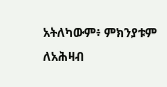አትለካውም፥ ምክንያቱም ለአሕዛብ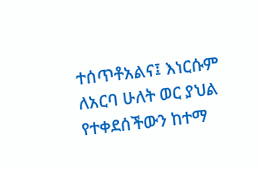ተሰጥቶአልና፤ እነርሱም ለአርባ ሁለት ወር ያህል የተቀደሰችውን ከተማ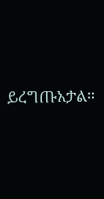ይረግጡአታል።